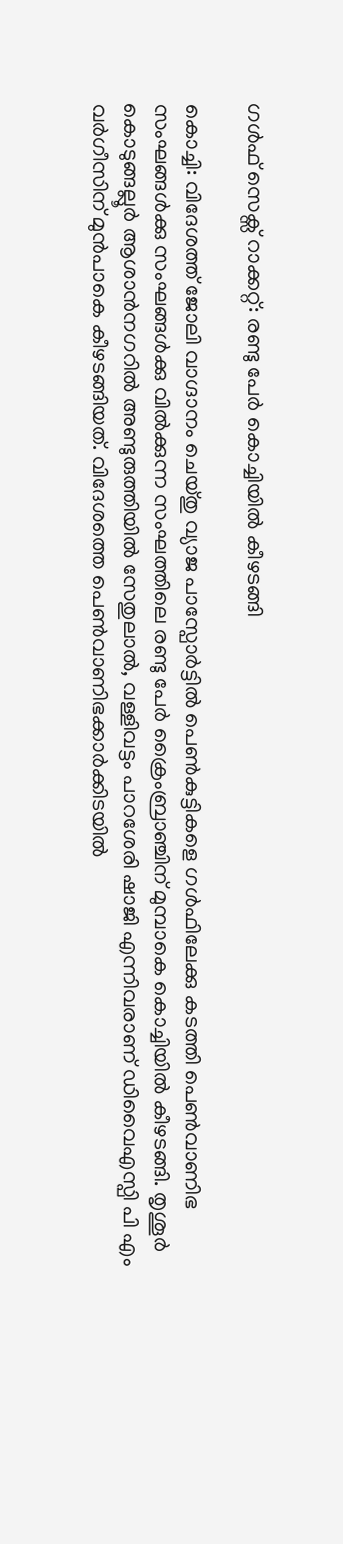ഗള്‍ഫ് സെക്സ് റാക്കറ്റ്: രണ്ടു പേര്‍ കൊച്ചിയില്‍ കീഴടങ്ങി

കൊച്ചി: വിദേശത്ത് ജോലി വാഗ്ദാനം ചെയ്തു വ്യാജ പാസ്പോര്‍ട്ടില്‍ പെണ്‍കുട്ടികളെ ഗള്‍ഫിലേക്കു കടത്തി പെണ്‍വാണിഭ സംഘങ്ങള്‍ക്കു സംഘങ്ങള്‍ക്കു വില്‍ക്കുന്ന സംഘത്തിലെ രണ്ടു പേര്‍ ക്രൈംബ്രാഞ്ചിന് മുമ്പാകെ കൊച്ചിയില്‍ കീഴടങ്ങി. തൃശൂര്‍ കൊടുങ്ങല്ലൂര്‍ ആശാന്‍നഗറില്‍ അണ്ടുരുത്തിയില്‍ സേതുലാല്‍, വള്ളിവട്ടം പാറശേരി ഷാജി എന്നിവരാണ് ഡിവൈഎസ്പി പി എം വര്‍ഗീസിന് മുന്‍പാകെ കീഴടങ്ങിയത്. വിദേശത്തെ പെണ്‍വാണിഭക്കാര്‍ക്കിടയില്‍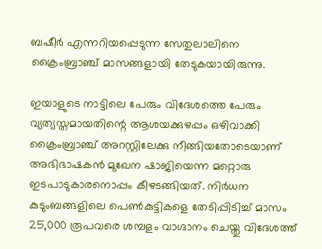ബഷീര്‍ എന്നറിയപ്പെടുന്ന സേതുലാലിനെ ക്രൈംബ്രാഞ്ച് മാസങ്ങളായി തേടുകയായിരുന്നു.

ഇയാളുടെ നാട്ടിലെ പേരും വിദേശത്തെ പേരും വ്യത്യസ്തമായതിന്റെ ആശയക്കുഴപ്പം ഒഴിവാക്കി ക്രൈംബ്രാഞ്ച് അറസ്റ്റിലേക്കു നീങ്ങിയതോടെയാണ് അഭിഭാഷകന്‍ മുഖേന ഷാജിയെന്ന മറ്റൊരു ഇടപാടുകാരനൊപ്പം കീഴടങ്ങിയത്. നിര്‍ധന കുടുംബങ്ങളിലെ പെണ്‍കുട്ടികളെ തേടിപ്പിടിച്ച് മാസം 25,000 രൂപവരെ ശമ്പളം വാഗ്ദാനം ചെയ്തു വിദേശത്ത്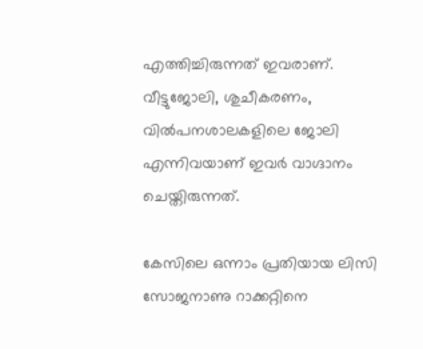എത്തിച്ചിരുന്നത് ഇവരാണ്. വീട്ടുജോലി, ശുചീകരണം, വില്‍പനശാലകളിലെ ജോലി എന്നിവയാണ് ഇവര്‍ വാഗ്ദാനം ചെയ്തിരുന്നത്.

കേസിലെ ഒന്നാം പ്രതിയായ ലിസി സോജനാണു റാക്കറ്റിനെ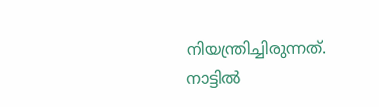നിയന്ത്രിച്ചിരുന്നത്. നാട്ടില്‍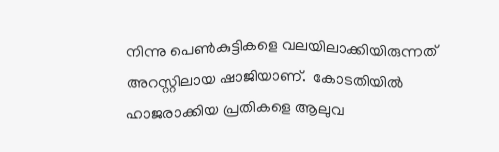നിന്നു പെണ്‍കുട്ടികളെ വലയിലാക്കിയിരുന്നത് അറസ്റ്റിലായ ഷാജിയാണ്.  കോടതിയില്‍ ഹാജരാക്കിയ പ്രതികളെ ആലുവ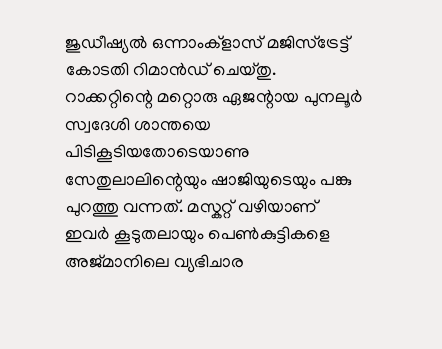ജുഡീഷ്യല്‍ ഒന്നാംക്ളാസ് മജിസ്ട്രേട്ട് കോടതി റിമാന്‍ഡ് ചെയ്തു. റാക്കറ്റിന്റെ മറ്റൊരു ഏജന്റായ പുനലൂര്‍ സ്വദേശി ശാന്തയെ പിടികൂടിയതോടെയാണു സേതുലാലിന്റെയും ഷാജിയുടെയും പങ്കു പുറത്തു വന്നത്. മസ്കറ്റ് വഴിയാണ് ഇവര്‍ കൂടുതലായും പെണ്‍കുട്ടികളെ അജ്മാനിലെ വ്യഭിചാര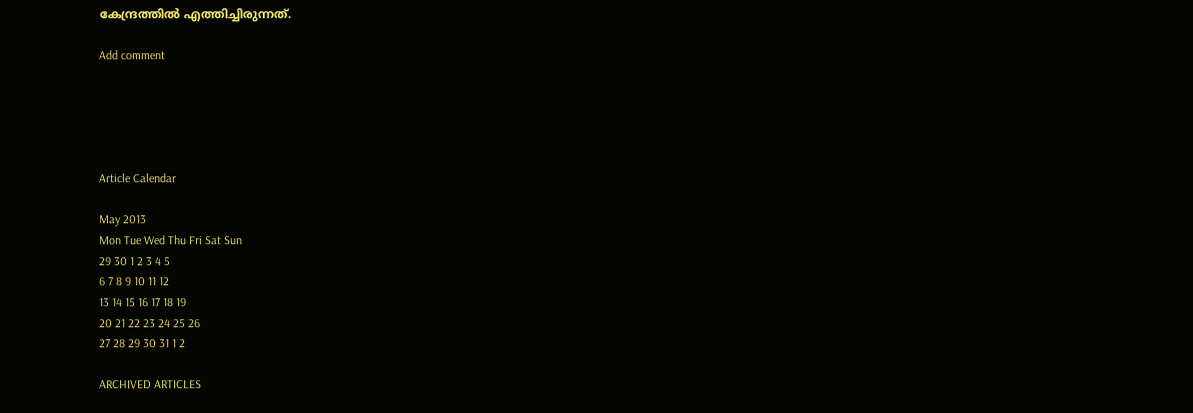കേന്ദ്രത്തില്‍ എത്തിച്ചിരുന്നത്.

Add comment





Article Calendar

May 2013
Mon Tue Wed Thu Fri Sat Sun
29 30 1 2 3 4 5
6 7 8 9 10 11 12
13 14 15 16 17 18 19
20 21 22 23 24 25 26
27 28 29 30 31 1 2

ARCHIVED ARTICLES